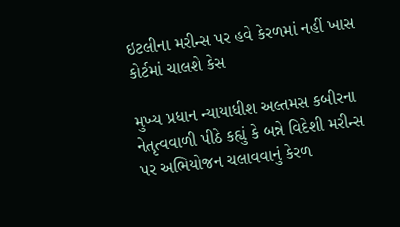ઇટલીના મરીન્સ પર હવે કેરળમાં નહીં ખાસ કોર્ટમાં ચાલશે કેસ

મુખ્ય પ્રધાન ન્યાયાધીશ અલ્તમસ કબીરના નેતૃત્વવાળી પીઠે કહ્યું કે બન્ને વિદેશી મરીન્સ પર અભિયોજન ચલાવવાનું કેરળ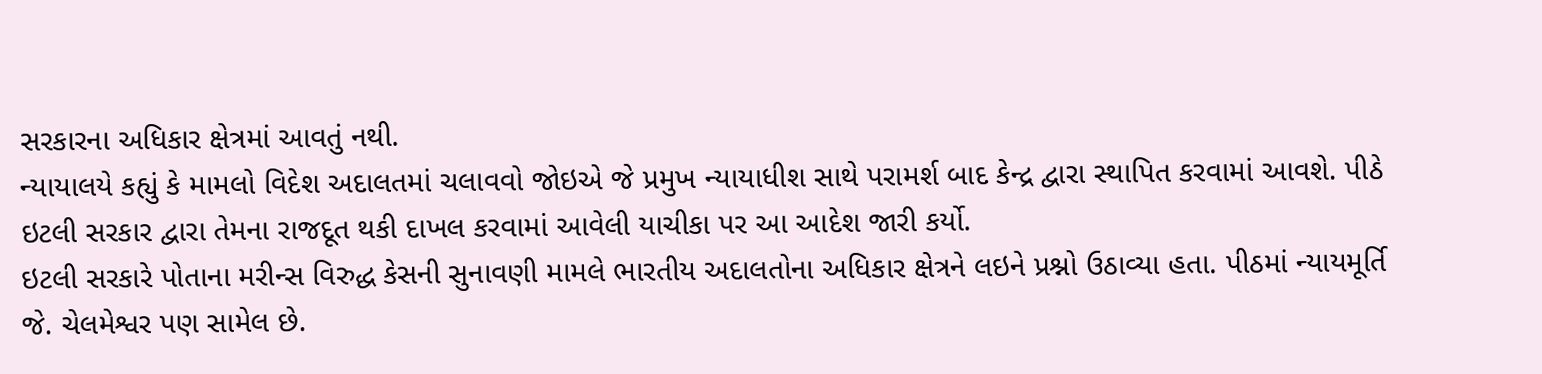સરકારના અધિકાર ક્ષેત્રમાં આવતું નથી.
ન્યાયાલયે કહ્યું કે મામલો વિદેશ અદાલતમાં ચલાવવો જોઇએ જે પ્રમુખ ન્યાયાધીશ સાથે પરામર્શ બાદ કેન્દ્ર દ્વારા સ્થાપિત કરવામાં આવશે. પીઠે ઇટલી સરકાર દ્વારા તેમના રાજદૂત થકી દાખલ કરવામાં આવેલી યાચીકા પર આ આદેશ જારી કર્યો.
ઇટલી સરકારે પોતાના મરીન્સ વિરુદ્ધ કેસની સુનાવણી મામલે ભારતીય અદાલતોના અધિકાર ક્ષેત્રને લઇને પ્રશ્નો ઉઠાવ્યા હતા. પીઠમાં ન્યાયમૂર્તિ જે. ચેલમેશ્વર પણ સામેલ છે.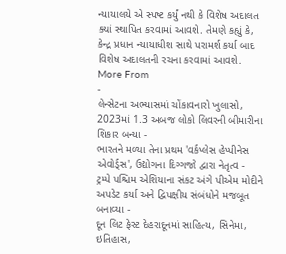ન્યાયાલયે એ સ્પષ્ટ કર્યું નથી કે વિશેષ અદાલત ક્યાં સ્થાપિત કરવામાં આવશે. તેમણે કહ્યું કે, કેન્દ્ર પ્રધાન ન્યાયાધીશ સાથે પરામર્શ કર્યા બાદ વિશેષ અદાલતની રચના કરવામાં આવશે.
More From
-
લેન્સેટના અભ્યાસમાં ચોંકાવનારો ખુલાસો, 2023માં 1.3 અબજ લોકો લિવરની બીમારીના શિકાર બન્યા -
ભારતને મળ્યા તેના પ્રથમ 'વર્કપ્લેસ હેપ્પીનેસ એવોર્ડ્સ', ઉદ્યોગના દિગ્ગજો દ્વારા નેતૃત્વ -
ટ્રમ્પે પશ્ચિમ એશિયાના સંકટ અંગે પીએમ મોદીને અપડેટ કર્યા અને દ્વિપક્ષીય સંબંધોને મજબૂત બનાવ્યા -
દૂન લિટ ફેસ્ટ દેહરાદૂનમાં સાહિત્ય, સિનેમા, ઇતિહાસ,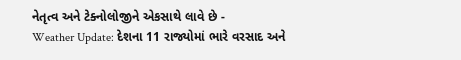નેતૃત્વ અને ટેક્નોલોજીને એકસાથે લાવે છે -
Weather Update: દેશના 11 રાજ્યોમાં ભારે વરસાદ અને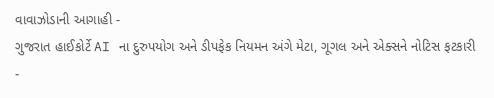વાવાઝોડાની આગાહી -
ગુજરાત હાઈકોર્ટે AI ના દુરુપયોગ અને ડીપફેક નિયમન અંગે મેટા, ગૂગલ અને એક્સને નોટિસ ફટકારી -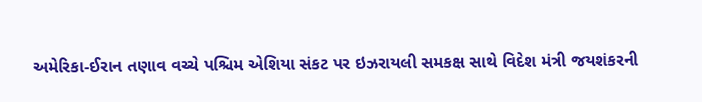અમેરિકા-ઈરાન તણાવ વચ્ચે પશ્ચિમ એશિયા સંકટ પર ઇઝરાયલી સમકક્ષ સાથે વિદેશ મંત્રી જયશંકરની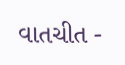વાતચીત -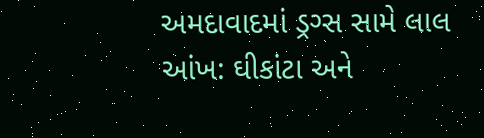અમદાવાદમાં ડ્રગ્સ સામે લાલ આંખ: ઘીકાંટા અને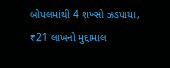બોપલમાંથી 4 શખ્સો ઝડપાયા, ₹21 લાખનો મુદ્દામાલ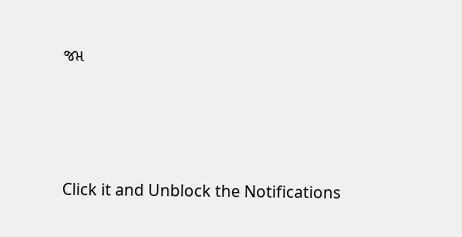જપ્ત





Click it and Unblock the Notifications